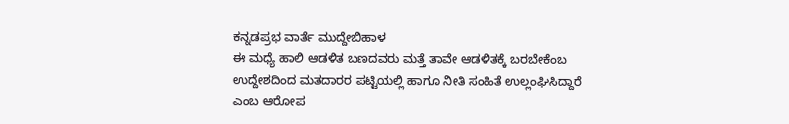ಕನ್ನಡಪ್ರಭ ವಾರ್ತೆ ಮುದ್ದೇಬಿಹಾಳ
ಈ ಮಧ್ಯೆ ಹಾಲಿ ಆಡಳಿತ ಬಣದವರು ಮತ್ತೆ ತಾವೇ ಆಡಳಿತಕ್ಕೆ ಬರಬೇಕೆಂಬ ಉದ್ದೇಶದಿಂದ ಮತದಾರರ ಪಟ್ಟಿಯಲ್ಲಿ ಹಾಗೂ ನೀತಿ ಸಂಹಿತೆ ಉಲ್ಲಂಘಿಸಿದ್ದಾರೆ ಎಂಬ ಆರೋಪ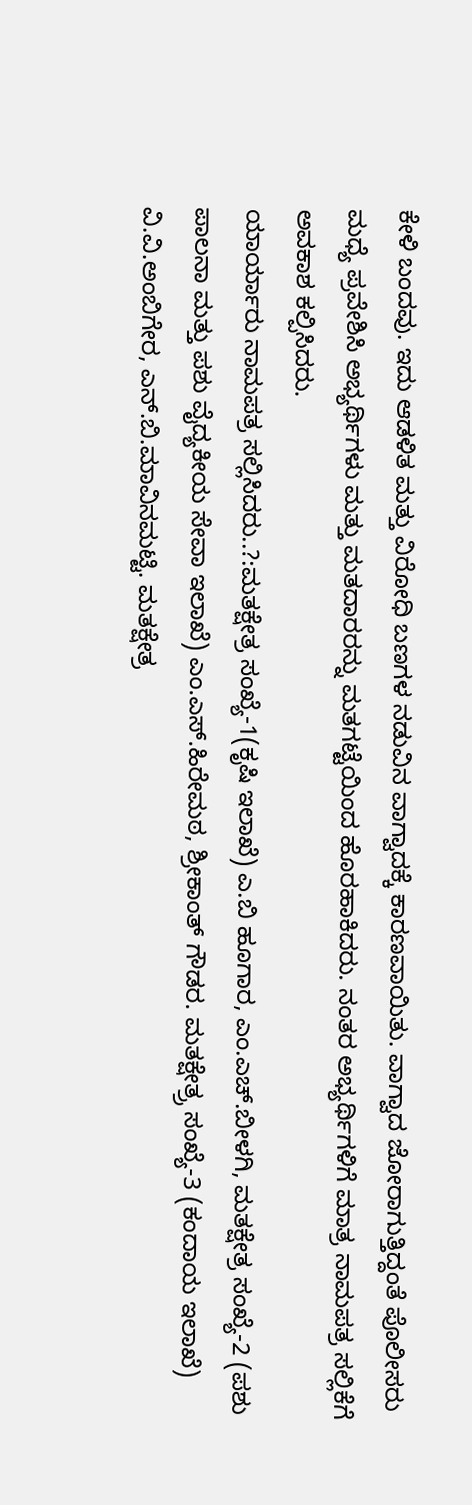ಕೇಳಿ ಬಂದವು. ಇದು ಆಡಳಿತ ಮತ್ತು ವಿರೋಧಿ ಬಣಗಳ ನಡುವಿನ ವಾಗ್ವಾದಕ್ಕೆ ಕಾರಣವಾಯಿತು. ವಾಗ್ವಾದ ಜೋರಾಗುತ್ತಿದ್ದಂತೆ ಪೊಲೀಸರು ಮಧ್ಯೆ ಪ್ರವೇಶಿಸಿ ಅಭ್ಯರ್ಥಿಗಳು ಮತ್ತು ಮತದಾರರನ್ನು ಮತಗಟ್ಟೆಯಿಂದ ಹೊರಹಾಕಿದರು. ನಂತರ ಅಭ್ಯರ್ಥಿಗಳಿಗೆ ಮಾತ್ರ ನಾಮಪತ್ರ ಸಲ್ಲಿಕೆಗೆ ಅವಕಾಶ ಕಲ್ಪಿಸಿದರು.
ಯಾರ್ಯಾರು ನಾಮಪತ್ರ ಸಲ್ಲಿಸಿದರು..?:ಮತಕ್ಷೇತ್ರ ಸಂಖ್ಯೆ-1(ಕೃಷಿ ಇಲಾಖೆ) ಎ.ಬಿ ಹೂಗಾರ, ಎಂ.ಎಚ್.ಬೀಳಗಿ, ಮತಕ್ಷೇತ್ರ ಸಂಖ್ಯೆ-2 (ಪಶು ಪಾಲನಾ ಮತ್ತು ಪಶು ವೈದ್ಯಕೀಯ ಸೇವಾ ಇಲಾಖೆ) ಎಂ.ಎಸ್.ಹಿರೇಮಠ, ಶ್ರೀಕಾಂತ್ ಗೌಡರ. ಮತಕ್ಷೇತ್ರ್ರ ಸಂಖ್ಯೆ-3 (ಕಂದಾಯ ಇಲಾಖೆ) ವಿ.ವಿ.ಅಂಬಿಗೇರ, ಎನ್.ಬಿ.ಮಾವಿನಮಟ್ಟಿ. ಮತಕ್ಷೇತ್ರ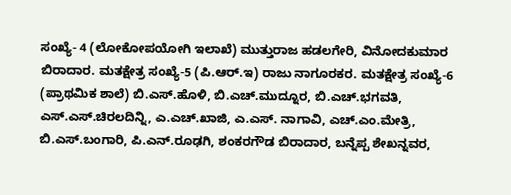ಸಂಖ್ಯೆ- 4 (ಲೋಕೋಪಯೋಗಿ ಇಲಾಖೆ) ಮುತ್ತುರಾಜ ಹಡಲಗೇರಿ, ವಿನೋದಕುಮಾರ ಬಿರಾದಾರ. ಮತಕ್ಷೇತ್ರ ಸಂಖ್ಯೆ-5 (ಪಿ.ಆರ್.ಇ) ರಾಜು ನಾಗೂರಕರ. ಮತಕ್ಷೇತ್ರ ಸಂಖ್ಯೆ-6 (ಪ್ರಾಥಮಿಕ ಶಾಲೆ) ಬಿ.ಎಸ್.ಹೊಳಿ, ಬಿ.ಎಚ್.ಮುದ್ನೂರ, ಬಿ.ಎಚ್.ಭಗವತಿ, ಎಸ್.ಎಸ್.ಚಿರಲದಿನ್ನಿ, ಎ.ಎಚ್.ಖಾಜಿ, ಎ.ಎಸ್. ನಾಗಾವಿ, ಎಚ್.ಎಂ.ಮೇತ್ರಿ, ಬಿ.ಎಸ್.ಬಂಗಾರಿ, ಪಿ.ಎನ್.ರೂಢಗಿ, ಶಂಕರಗೌಡ ಬಿರಾದಾರ, ಬನ್ನೆಪ್ಪ ಶೇಖನ್ನವರ,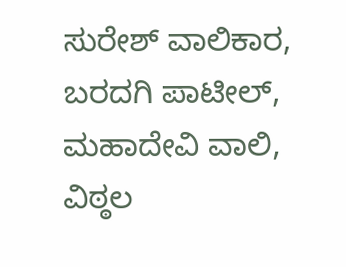ಸುರೇಶ್ ವಾಲಿಕಾರ, ಬರದಗಿ ಪಾಟೀಲ್, ಮಹಾದೇವಿ ವಾಲಿ, ವಿಠ್ಠಲ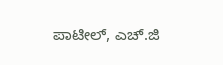ಪಾಟೀಲ್, ಎಚ್.ಜಿ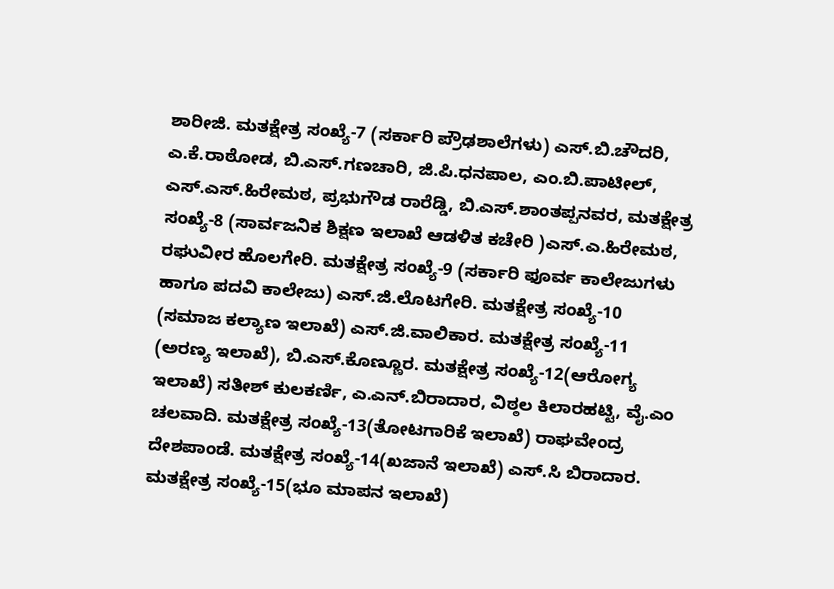ಶಾರೀಜಿ. ಮತಕ್ಷೇತ್ರ ಸಂಖ್ಯೆ-7 (ಸರ್ಕಾರಿ ಪ್ರೌಢಶಾಲೆಗಳು) ಎಸ್.ಬಿ.ಚೌದರಿ, ಎ.ಕೆ.ರಾಠೋಡ, ಬಿ.ಎಸ್.ಗಣಚಾರಿ, ಜಿ.ಪಿ.ಧನಪಾಲ, ಎಂ.ಬಿ.ಪಾಟೀಲ್, ಎಸ್.ಎಸ್.ಹಿರೇಮಠ, ಪ್ರಭುಗೌಡ ರಾರೆಡ್ಡಿ, ಬಿ.ಎಸ್.ಶಾಂತಪ್ಪನವರ, ಮತಕ್ಷೇತ್ರ ಸಂಖ್ಯೆ-8 (ಸಾರ್ವಜನಿಕ ಶಿಕ್ಷಣ ಇಲಾಖೆ ಆಡಳಿತ ಕಚೇರಿ )ಎಸ್.ಎ.ಹಿರೇಮಠ, ರಘುವೀರ ಹೊಲಗೇರಿ. ಮತಕ್ಷೇತ್ರ ಸಂಖ್ಯೆ-9 (ಸರ್ಕಾರಿ ಫೂರ್ವ ಕಾಲೇಜುಗಳು ಹಾಗೂ ಪದವಿ ಕಾಲೇಜು) ಎಸ್.ಜಿ.ಲೊಟಗೇರಿ. ಮತಕ್ಷೇತ್ರ ಸಂಖ್ಯೆ-10 (ಸಮಾಜ ಕಲ್ಯಾಣ ಇಲಾಖೆ) ಎಸ್.ಜಿ.ವಾಲಿಕಾರ. ಮತಕ್ಷೇತ್ರ ಸಂಖ್ಯೆ-11 (ಅರಣ್ಯ ಇಲಾಖೆ), ಬಿ.ಎಸ್.ಕೊಣ್ಣೂರ. ಮತಕ್ಷೇತ್ರ ಸಂಖ್ಯೆ-12(ಆರೋಗ್ಯ ಇಲಾಖೆ) ಸತೀಶ್ ಕುಲಕರ್ಣಿ, ಎ.ಎನ್.ಬಿರಾದಾರ, ವಿಠ್ಠಲ ಕಿಲಾರಹಟ್ಟಿ, ವೈ.ಎಂ ಚಲವಾದಿ. ಮತಕ್ಷೇತ್ರ ಸಂಖ್ಯೆ-13(ತೋಟಗಾರಿಕೆ ಇಲಾಖೆ) ರಾಘವೇಂದ್ರ ದೇಶಪಾಂಡೆ. ಮತಕ್ಷೇತ್ರ ಸಂಖ್ಯೆ-14(ಖಜಾನೆ ಇಲಾಖೆ) ಎಸ್.ಸಿ ಬಿರಾದಾರ. ಮತಕ್ಷೇತ್ರ ಸಂಖ್ಯೆ-15(ಭೂ ಮಾಪನ ಇಲಾಖೆ)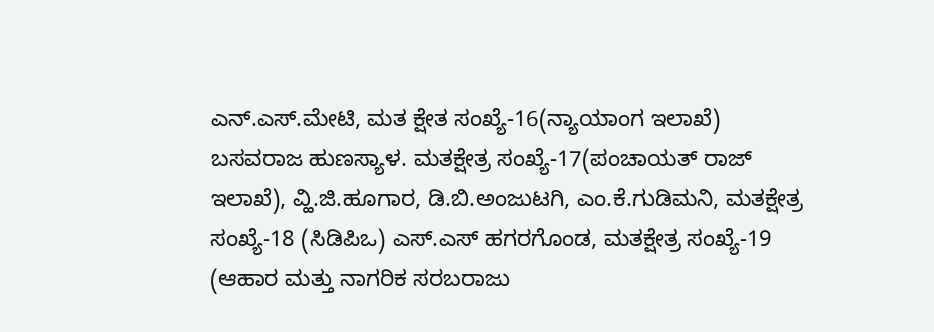ಎನ್.ಎಸ್.ಮೇಟಿ, ಮತ ಕ್ಷೇತ ಸಂಖ್ಯೆ-16(ನ್ಯಾಯಾಂಗ ಇಲಾಖೆ) ಬಸವರಾಜ ಹುಣಸ್ಯಾಳ. ಮತಕ್ಷೇತ್ರ ಸಂಖ್ಯೆ-17(ಪಂಚಾಯತ್ ರಾಜ್ ಇಲಾಖೆ), ವ್ಹಿ.ಜಿ.ಹೂಗಾರ, ಡಿ.ಬಿ.ಅಂಜುಟಗಿ, ಎಂ.ಕೆ.ಗುಡಿಮನಿ, ಮತಕ್ಷೇತ್ರ ಸಂಖ್ಯೆ-18 (ಸಿಡಿಪಿಒ) ಎಸ್.ಎಸ್ ಹಗರಗೊಂಡ, ಮತಕ್ಷೇತ್ರ ಸಂಖ್ಯೆ-19 (ಆಹಾರ ಮತ್ತು ನಾಗರಿಕ ಸರಬರಾಜು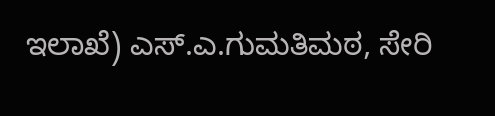ಇಲಾಖೆ) ಎಸ್.ಎ.ಗುಮತಿಮಠ, ಸೇರಿ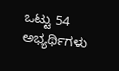ಒಟ್ಟು 54 ಅಭ್ಯರ್ಥಿಗಳು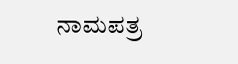ನಾಮಪತ್ರ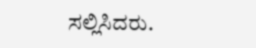ಸಲ್ಲಿಸಿದರು.